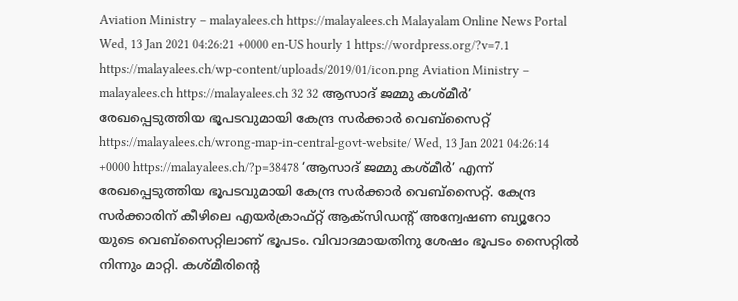Aviation Ministry – malayalees.ch https://malayalees.ch Malayalam Online News Portal Wed, 13 Jan 2021 04:26:21 +0000 en-US hourly 1 https://wordpress.org/?v=7.1 https://malayalees.ch/wp-content/uploads/2019/01/icon.png Aviation Ministry – malayalees.ch https://malayalees.ch 32 32 ആസാദ് ജമ്മു കശ്മീർ’ രേഖപ്പെടുത്തിയ ഭൂപടവുമായി കേന്ദ്ര സർക്കാർ വെബ്സൈറ്റ് https://malayalees.ch/wrong-map-in-central-govt-website/ Wed, 13 Jan 2021 04:26:14 +0000 https://malayalees.ch/?p=38478 ‘ആസാദ് ജമ്മു കശ്മീർ’ എന്ന് രേഖപ്പെടുത്തിയ ഭൂപടവുമായി കേന്ദ്ര സർക്കാർ വെബ്‌സൈറ്റ്. കേന്ദ്ര സർക്കാരിന് കീഴിലെ എയർക്രാഫ്റ്റ് ആക്സിഡന്റ് അന്വേഷണ ബ്യൂറോ യുടെ വെബ്‌സൈറ്റിലാണ് ഭൂപടം. വിവാദമായതിനു ശേഷം ഭൂപടം സൈറ്റിൽ നിന്നും മാറ്റി. കശ്മീരിന്റെ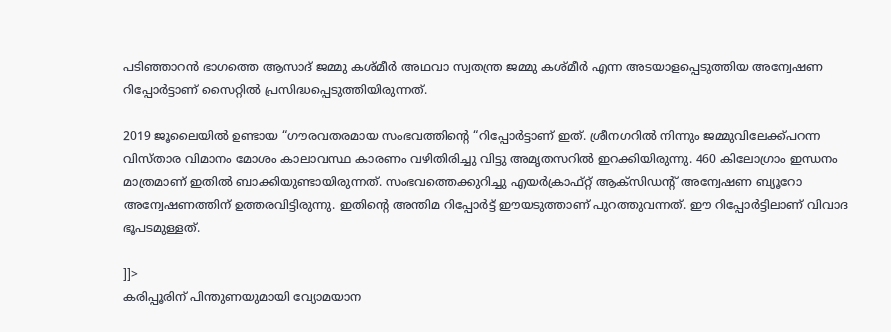പടിഞ്ഞാറൻ ഭാഗത്തെ ആസാദ് ജമ്മു കശ്മീർ അഥവാ സ്വതന്ത്ര ജമ്മു കശ്മീർ എന്ന അടയാളപ്പെടുത്തിയ അന്വേഷണ റിപ്പോർട്ടാണ് സൈറ്റിൽ പ്രസിദ്ധപ്പെടുത്തിയിരുന്നത്.

2019 ജൂലൈയിൽ ഉണ്ടായ “ഗൗരവതരമായ സംഭവത്തിന്റെ “റിപ്പോർട്ടാണ് ഇത്. ശ്രീനഗറിൽ നിന്നും ജമ്മുവിലേക്ക്പറന്ന വിസ്താര വിമാനം മോശം കാലാവസ്ഥ കാരണം വഴിതിരിച്ചു വിട്ടു അമൃതസറിൽ ഇറക്കിയിരുന്നു. 460 കിലോഗ്രാം ഇന്ധനം മാത്രമാണ് ഇതിൽ ബാക്കിയുണ്ടായിരുന്നത്. സംഭവത്തെക്കുറിച്ചു എയർക്രാഫ്റ്റ് ആക്സിഡന്റ് അന്വേഷണ ബ്യൂറോ അന്വേഷണത്തിന് ഉത്തരവിട്ടിരുന്നു. ഇതിന്റെ അന്തിമ റിപ്പോർട്ട് ഈയടുത്താണ് പുറത്തുവന്നത്. ഈ റിപ്പോർട്ടിലാണ് വിവാദ ഭൂപടമുള്ളത്.

]]>
കരിപ്പൂരിന് പിന്തുണയുമായി വ്യോമയാന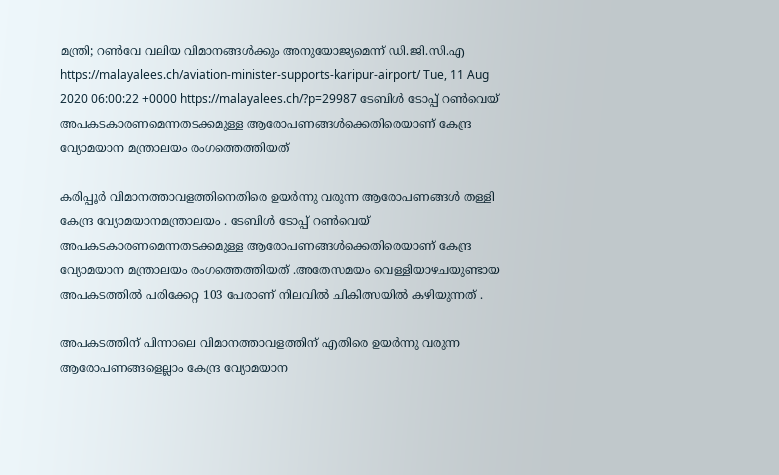മന്ത്രി; റൺവേ വലിയ വിമാനങ്ങൾക്കും അനുയോജ്യമെന്ന് ഡി.ജി.സി.എ https://malayalees.ch/aviation-minister-supports-karipur-airport/ Tue, 11 Aug 2020 06:00:22 +0000 https://malayalees.ch/?p=29987 ടേബിൾ ടോപ്പ് റൺവെയ് അപകടകാരണമെന്നതടക്കമുള്ള ആരോപണങ്ങൾക്കെതിരെയാണ് കേന്ദ്ര വ്യോമയാന മന്ത്രാലയം രംഗത്തെത്തിയത്

കരിപ്പൂർ വിമാനത്താവളത്തിനെതിരെ ഉയർന്നു വരുന്ന ആരോപണങ്ങൾ തള്ളി കേന്ദ്ര വ്യോമയാനമന്ത്രാലയം . ടേബിൾ ടോപ്പ് റൺവെയ് അപകടകാരണമെന്നതടക്കമുള്ള ആരോപണങ്ങൾക്കെതിരെയാണ് കേന്ദ്ര വ്യോമയാന മന്ത്രാലയം രംഗത്തെത്തിയത് .അതേസമയം വെള്ളിയാഴചയുണ്ടായ അപകടത്തിൽ പരിക്കേറ്റ 103 പേരാണ് നിലവിൽ ചികിത്സയിൽ കഴിയുന്നത് .

അപകടത്തിന് പിന്നാലെ വിമാനത്താവളത്തിന് എതിരെ ഉയർന്നു വരുന്ന ആരോപണങ്ങളെല്ലാം കേന്ദ്ര വ്യോമയാന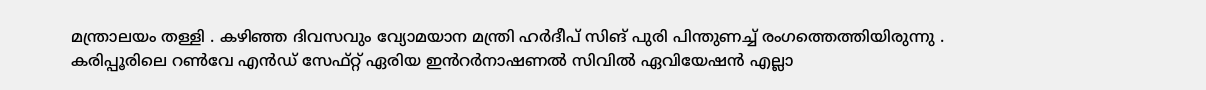മന്ത്രാലയം തള്ളി . കഴിഞ്ഞ ദിവസവും വ്യോമയാന മന്ത്രി ഹർദീപ് സിങ് പുരി പിന്തുണച്ച് രംഗത്തെത്തിയിരുന്നു . കരിപ്പൂരിലെ റൺവേ എൻഡ് സേഫ്റ്റ് ഏരിയ ഇൻറർനാഷണൽ സിവിൽ ഏവിയേഷൻ എല്ലാ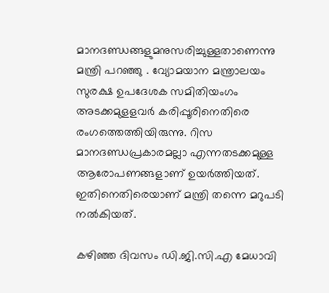മാനദണ്ഡങ്ങളുമനുസരിച്ചുള്ളതാണെന്നു മന്ത്രി പറഞ്ഞു . വ്യോമയാന മന്ത്രാലയം സുരക്ഷ ഉപദേശക സമിതിയംഗം അടക്കമുളളവർ കരിപ്പൂരിനെതിരെ രംഗത്തെത്തിയിരുന്നു. റിസ മാനദണ്ഡപ്രകാരമല്ലാ എന്നതടക്കമുള്ള ആരോപണങ്ങളാണ് ഉയർത്തിയത്. ഇതിനെതിരെയാണ് മന്ത്രി തന്നെ മറുപടി നൽകിയത്.

കഴിഞ്ഞ ദിവസം ഡി.ജി.സി.എ മേധാവി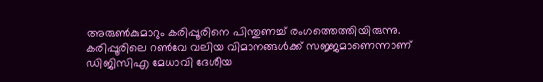അരുൺകുമാറും കരിപ്പൂരിനെ പിന്തുണച്ച് രംഗത്തെത്തിയിരുന്നു. കരിപ്പൂരിലെ റൺവേ വലിയ വിമാനങ്ങൾക്ക് സജ്ജമാണെന്നാണ് ഡിജിസിഎ മേധാവി ദേശീയ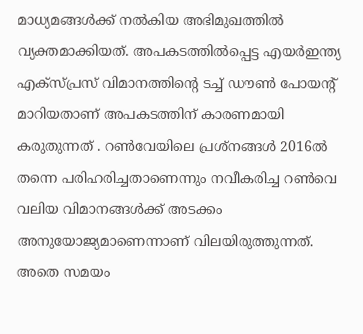മാധ്യമങ്ങൾക്ക് നൽകിയ അഭിമുഖത്തിൽ വ്യക്തമാക്കിയത്. അപകടത്തിൽപ്പെട്ട എയർഇന്ത്യ എക്സ്പ്രസ് വിമാനത്തിന്‍റെ ടച്ച് ഡൗൺ പോയന്‍റ് മാറിയതാണ് അപകടത്തിന് കാരണമായി കരുതുന്നത് . റൺവേയിലെ പ്രശ്നങ്ങൾ 2016ൽ തന്നെ പരിഹരിച്ചതാണെന്നും നവീകരിച്ച റൺവെ വലിയ വിമാനങ്ങൾക്ക് അടക്കം അനുയോജ്യമാണെന്നാണ് വിലയിരുത്തുന്നത്. അതെ സമയം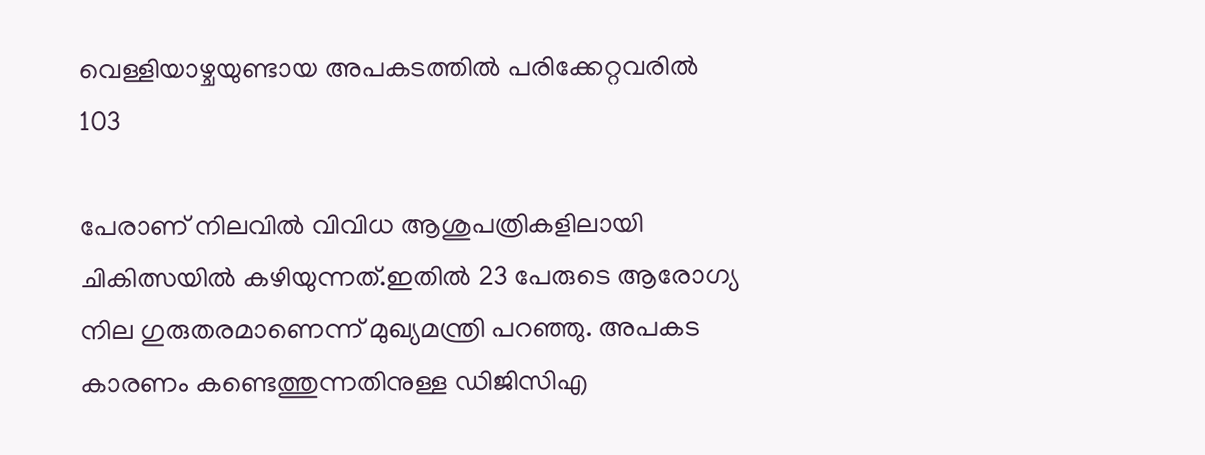വെള്ളിയാഴ്ചയുണ്ടായ അപകടത്തിൽ പരിക്കേറ്റവരിൽ 103

പേരാണ് നിലവിൽ വിവിധ ആശുപത്രികളിലായി ചികിത്സയിൽ കഴിയുന്നത്.ഇതിൽ 23 പേരുടെ ആരോഗ്യ നില ഗുരുതരമാണെന്ന് മുഖ്യമന്ത്രി പറഞ്ഞു. അപകട കാരണം കണ്ടെത്തുന്നതിനുള്ള ഡിജിസിഎ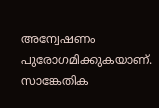അന്വേഷണം പുരോഗമിക്കുകയാണ്. സാങ്കേതിക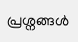പ്രശ്നങ്ങൾ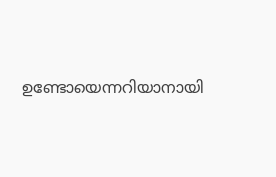ഉണ്ടോയെന്നറിയാനായി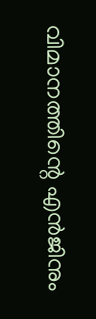വിമാനത്തിന്റെ എൻജിനും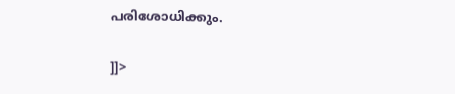പരിശോധിക്കും.

]]>